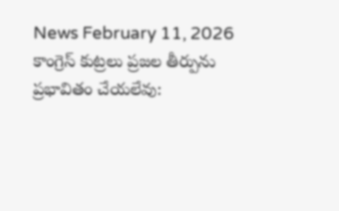News February 11, 2026
కాంగ్రెస్ కుట్రలు ప్రజల తీర్పును ప్రభావితం చేయలేవు: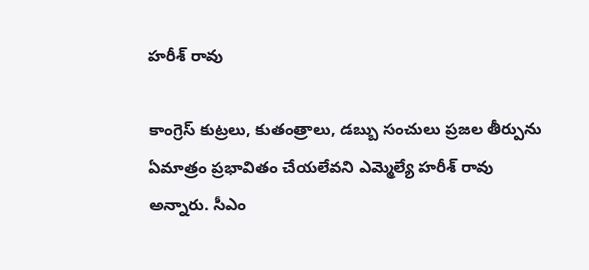హరీశ్ రావు

కాంగ్రెస్ కుట్రలు, కుతంత్రాలు, డబ్బు సంచులు ప్రజల తీర్పును ఏమాత్రం ప్రభావితం చేయలేవని ఎమ్మెల్యే హరీశ్ రావు అన్నారు. సీఎం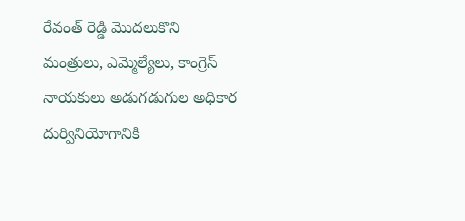రేవంత్ రెడ్డి మొదలుకొని మంత్రులు, ఎమ్మెల్యేలు, కాంగ్రెస్ నాయకులు అడుగడుగుల అధికార దుర్వినియోగానికి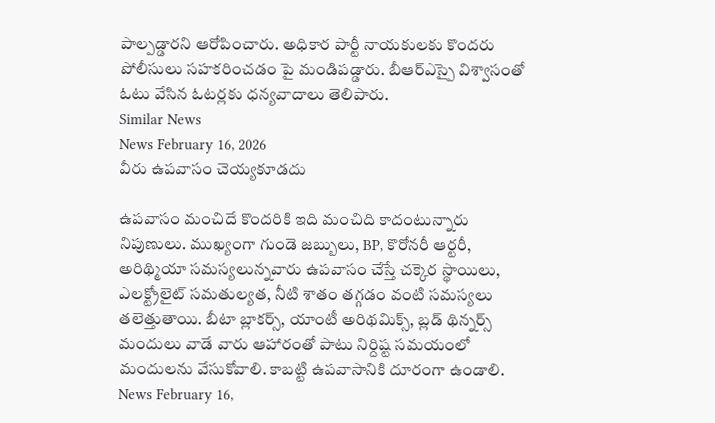పాల్పడ్డారని ఆరోపించారు. అధికార పార్టీ నాయకులకు కొందరు పోలీసులు సహకరించడం పై మండిపడ్డారు. బీఆర్ఎస్పై విశ్వాసంతో ఓటు వేసిన ఓటర్లకు ధన్యవాదాలు తెలిపారు.
Similar News
News February 16, 2026
వీరు ఉపవాసం చెయ్యకూడదు

ఉపవాసం మంచిదే కొందరికి ఇది మంచిది కాదంటున్నారు నిపుణులు. ముఖ్యంగా గుండె జబ్బులు, BP, కొరోనరీ ఆర్టరీ, అరిథ్మియా సమస్యలున్నవారు ఉపవాసం చేస్తే చక్కెర స్థాయిలు, ఎలక్ట్రోలైట్ సమతుల్యత, నీటి శాతం తగ్గడం వంటి సమస్యలు తలెత్తుతాయి. బీటా బ్లాకర్స్, యాంటీ అరిథమిక్స్, బ్లడ్ థిన్నర్స్ మందులు వాడే వారు ఆహారంతో పాటు నిర్దిష్ట సమయంలో మందులను వేసుకోవాలి. కాబట్టి ఉపవాసానికి దూరంగా ఉండాలి.
News February 16,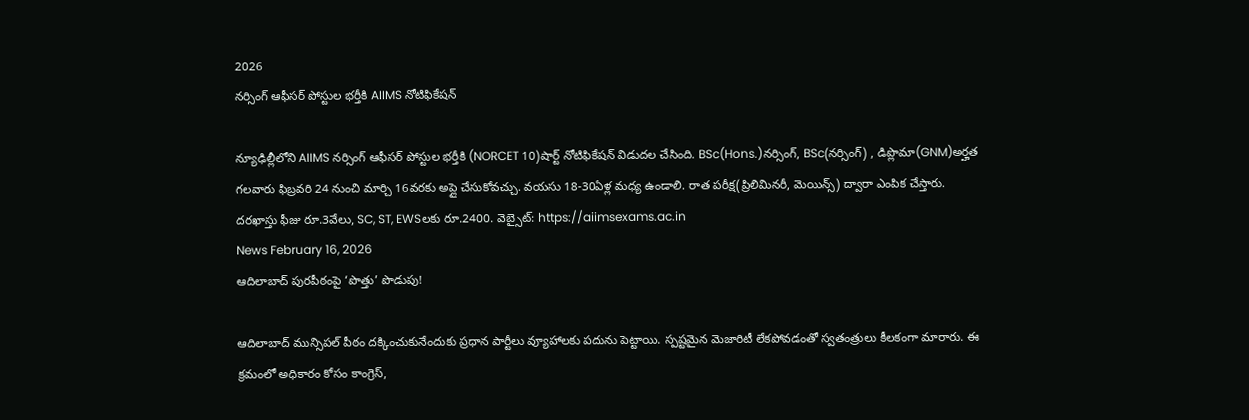2026
నర్సింగ్ ఆఫీసర్ పోస్టుల భర్తీకి AIIMS నోటిఫికేషన్

న్యూఢిల్లీలోని AIIMS నర్సింగ్ ఆఫీసర్ పోస్టుల భర్తీకి (NORCET 10)షార్ట్ నోటిఫికేషన్ విడుదల చేసింది. BSc(Hons.)నర్సింగ్, BSc(నర్సింగ్) , డిప్లొమా(GNM)అర్హత గలవారు ఫిబ్రవరి 24 నుంచి మార్చి 16వరకు అప్లై చేసుకోవచ్చు. వయసు 18-30ఏళ్ల మధ్య ఉండాలి. రాత పరీక్ష(ప్రిలిమినరీ, మెయిన్స్) ద్వారా ఎంపిక చేస్తారు. దరఖాస్తు ఫీజు రూ.3వేలు, SC, ST, EWSలకు రూ.2400. వెబ్సైట్: https://aiimsexams.ac.in
News February 16, 2026
ఆదిలాబాద్ పురపీఠంపై ‘పొత్తు’ పొడుపు!

ఆదిలాబాద్ మున్సిపల్ పీఠం దక్కించుకునేందుకు ప్రధాన పార్టీలు వ్యూహాలకు పదును పెట్టాయి. స్పష్టమైన మెజారిటీ లేకపోవడంతో స్వతంత్రులు కీలకంగా మారారు. ఈ క్రమంలో అధికారం కోసం కాంగ్రెస్,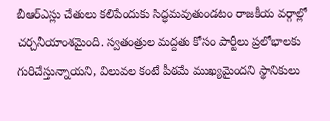బీఆర్ఎస్లు చేతులు కలిపేందుకు సిద్ధమవుతుండటం రాజకీయ వర్గాల్లో చర్చనీయాంశమైంది. స్వతంత్రుల మద్దతు కోసం పార్టీలు ప్రలోభాలకు గురిచేస్తున్నాయని, విలువల కంటే పీఠమే ముఖ్యమైందని స్థానికులు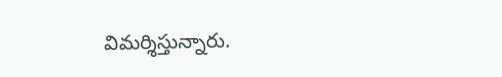విమర్శిస్తున్నారు.